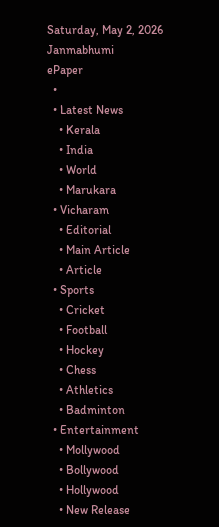Saturday, May 2, 2026
Janmabhumi
ePaper
  •
  • Latest News
    • Kerala
    • India
    • World
    • Marukara
  • Vicharam
    • Editorial
    • Main Article
    • Article
  • Sports
    • Cricket
    • Football
    • Hockey
    • Chess
    • Athletics
    • Badminton
  • Entertainment
    • Mollywood
    • Bollywood
    • Hollywood
    • New Release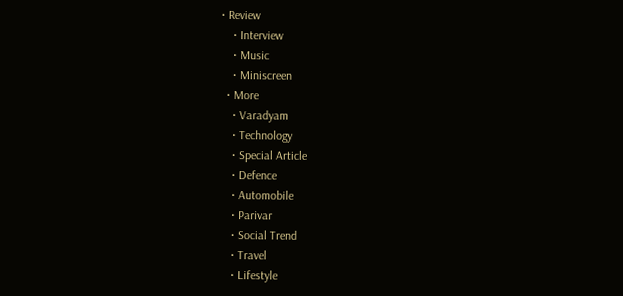• Review
    • Interview
    • Music
    • Miniscreen
  • More
    • Varadyam
    • Technology
    • Special Article
    • Defence
    • Automobile
    • Parivar
    • Social Trend
    • Travel
    • Lifestyle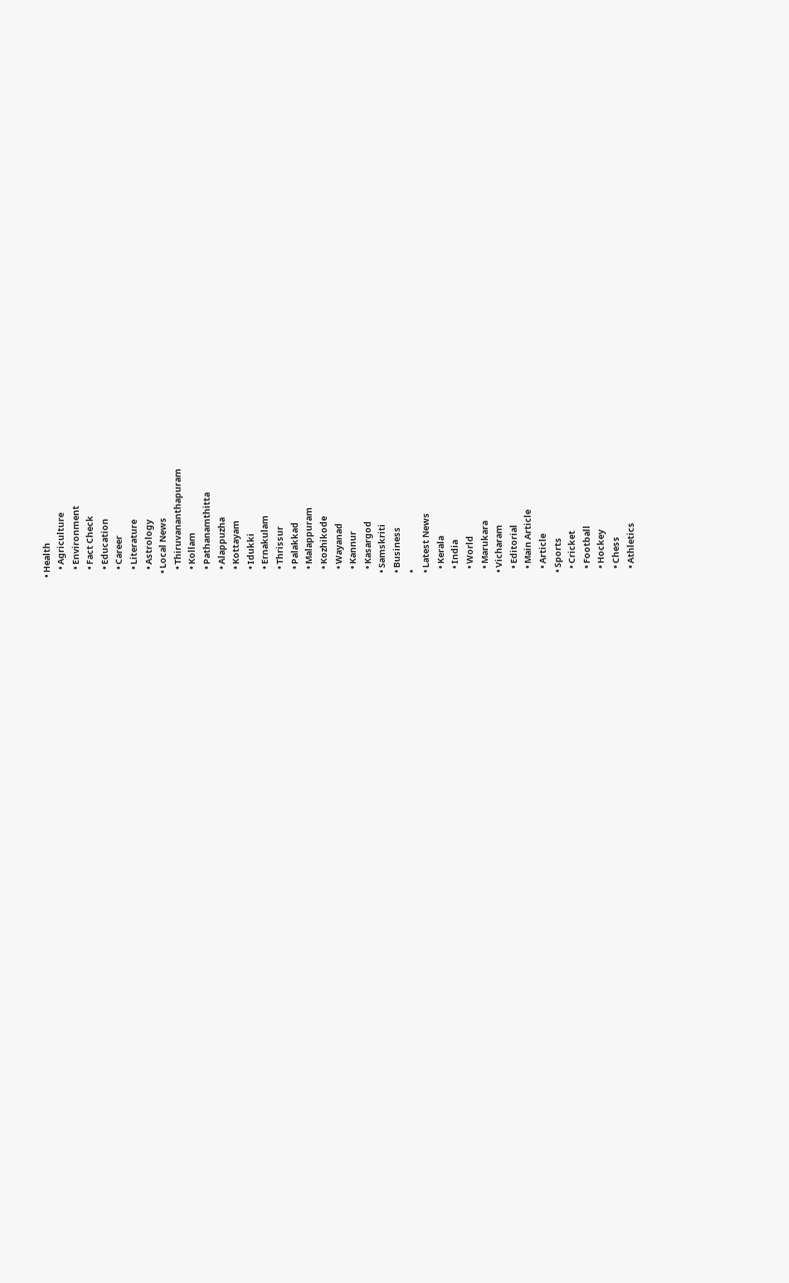• Health
    • Agriculture
    • Environment
    • Fact Check
    • Education
    • Career
    • Literature
    • Astrology
  • Local News
    • Thiruvananthapuram
    • Kollam
    • Pathanamthitta
    • Alappuzha
    • Kottayam
    • Idukki
    • Ernakulam
    • Thrissur
    • Palakkad
    • Malappuram
    • Kozhikode
    • Wayanad
    • Kannur
    • Kasargod
  • Samskriti
  • Business
  •
  • Latest News
    • Kerala
    • India
    • World
    • Marukara
  • Vicharam
    • Editorial
    • Main Article
    • Article
  • Sports
    • Cricket
    • Football
    • Hockey
    • Chess
    • Athletics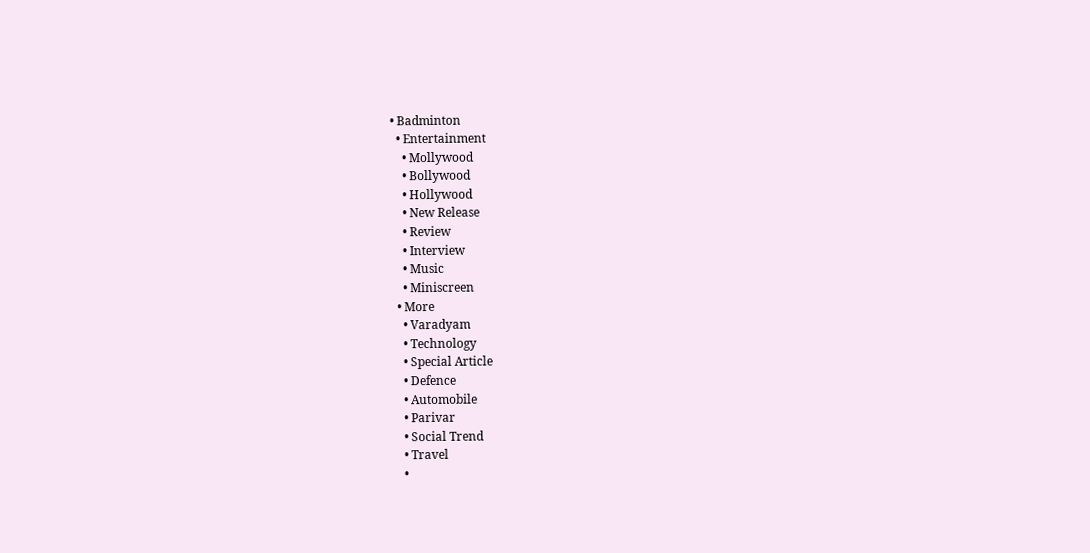• Badminton
  • Entertainment
    • Mollywood
    • Bollywood
    • Hollywood
    • New Release
    • Review
    • Interview
    • Music
    • Miniscreen
  • More
    • Varadyam
    • Technology
    • Special Article
    • Defence
    • Automobile
    • Parivar
    • Social Trend
    • Travel
    •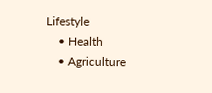Lifestyle
    • Health
    • Agriculture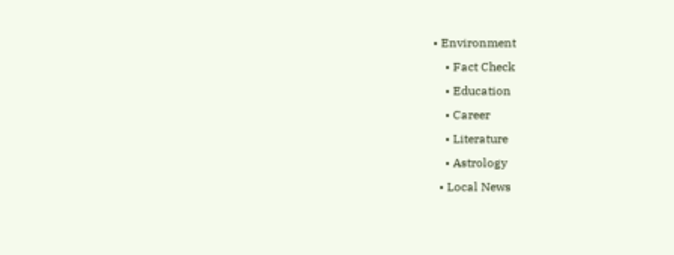• Environment
    • Fact Check
    • Education
    • Career
    • Literature
    • Astrology
  • Local News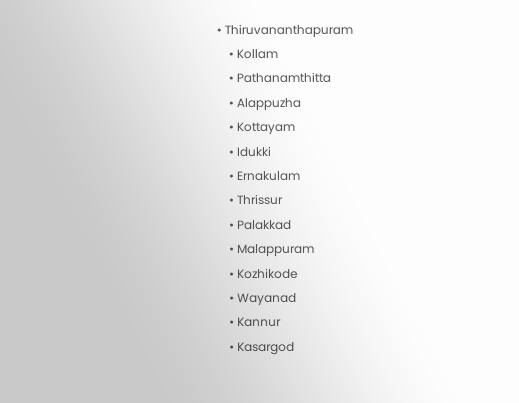• Thiruvananthapuram
    • Kollam
    • Pathanamthitta
    • Alappuzha
    • Kottayam
    • Idukki
    • Ernakulam
    • Thrissur
    • Palakkad
    • Malappuram
    • Kozhikode
    • Wayanad
    • Kannur
    • Kasargod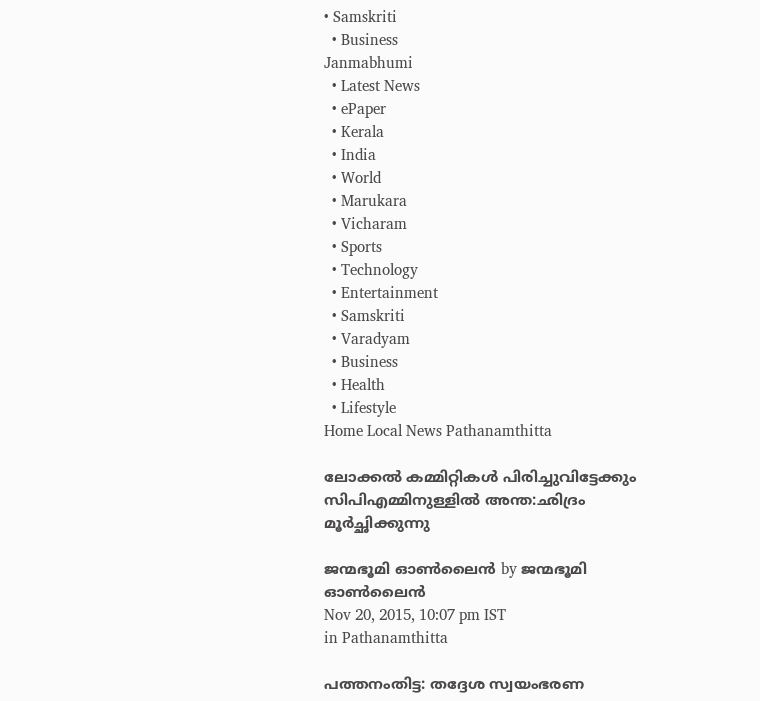• Samskriti
  • Business
Janmabhumi
  • Latest News
  • ePaper
  • Kerala
  • India
  • World
  • Marukara
  • Vicharam
  • Sports
  • Technology
  • Entertainment
  • Samskriti
  • Varadyam
  • Business
  • Health
  • Lifestyle
Home Local News Pathanamthitta

ലോക്കല്‍ കമ്മിറ്റികള്‍ പിരിച്ചുവിട്ടേക്കും സിപിഎമ്മിനുള്ളില്‍ അന്ത:ഛിദ്രം മൂര്‍ച്ഛിക്കുന്നു

ജന്മഭൂമി ഓണ്‍ലൈന്‍ by ജന്മഭൂമി ഓണ്‍ലൈന്‍
Nov 20, 2015, 10:07 pm IST
in Pathanamthitta

പത്തനംതിട്ട: തദ്ദേശ സ്വയംഭരണ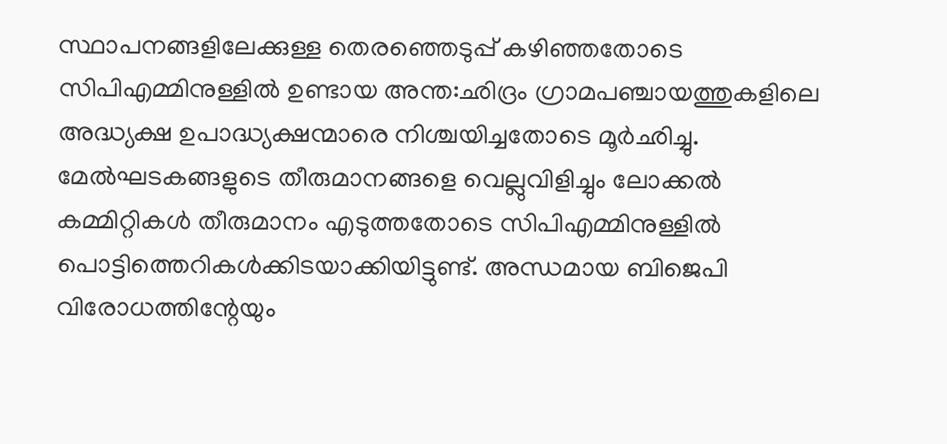സ്ഥാപനങ്ങളിലേക്കുള്ള തെരഞ്ഞെടുപ്പ് കഴിഞ്ഞതോടെ സിപിഎമ്മിനുള്ളില്‍ ഉണ്ടായ അന്ത:ഛിദ്രം ഗ്രാമപഞ്ചായത്തുകളിലെ അദ്ധ്യക്ഷ ഉപാദ്ധ്യക്ഷന്മാരെ നിശ്ചയിച്ചതോടെ മൂര്‍ഛിച്ചു. മേല്‍ഘടകങ്ങളുടെ തീരുമാനങ്ങളെ വെല്ലുവിളിച്ചും ലോക്കല്‍ കമ്മിറ്റികള്‍ തീരുമാനം എടുത്തതോടെ സിപിഎമ്മിനുള്ളില്‍ പൊട്ടിത്തെറികള്‍ക്കിടയാക്കിയിട്ടുണ്ട്. അന്ധമായ ബിജെപി വിരോധത്തിന്റേയും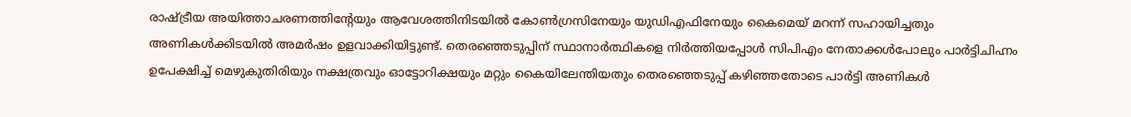രാഷ്‌ട്രീയ അയിത്താചരണത്തിന്റേയും ആവേശത്തിനിടയില്‍ കോണ്‍ഗ്രസിനേയും യുഡിഎഫിനേയും കൈമെയ് മറന്ന് സഹായിച്ചതും അണികള്‍ക്കിടയില്‍ അമര്‍ഷം ഉളവാക്കിയിട്ടുണ്ട്. തെരഞ്ഞെടുപ്പിന് സ്ഥാനാര്‍ത്ഥികളെ നിര്‍ത്തിയപ്പോള്‍ സിപിഎം നേതാക്കള്‍പോലും പാര്‍ട്ടിചിഹ്നം ഉപേക്ഷിച്ച് മെഴുകുതിരിയും നക്ഷത്രവും ഓട്ടോറിക്ഷയും മറ്റും കൈയിലേന്തിയതും തെരഞ്ഞെടുപ്പ് കഴിഞ്ഞതോടെ പാര്‍ട്ടി അണികള്‍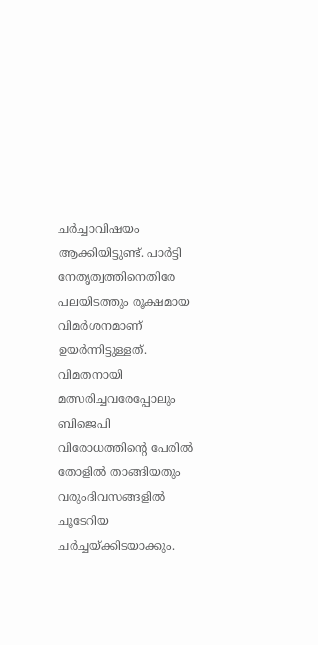ചര്‍ച്ചാവിഷയം ആക്കിയിട്ടുണ്ട്. പാര്‍ട്ടി നേതൃത്വത്തിനെതിരേ പലയിടത്തും രൂക്ഷമായ വിമര്‍ശനമാണ് ഉയര്‍ന്നിട്ടുള്ളത്. വിമതനായി മത്സരിച്ചവരേപ്പോലും ബിജെപി വിരോധത്തിന്റെ പേരില്‍ തോളില്‍ താങ്ങിയതും വരുംദിവസങ്ങളില്‍ ചൂടേറിയ ചര്‍ച്ചയ്‌ക്കിടയാക്കും.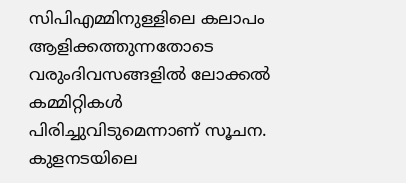സിപിഎമ്മിനുള്ളിലെ കലാപം ആളിക്കത്തുന്നതോടെ വരുംദിവസങ്ങളില്‍ ലോക്കല്‍ കമ്മിറ്റികള്‍ പിരിച്ചുവിടുമെന്നാണ് സൂചന. കുളനടയിലെ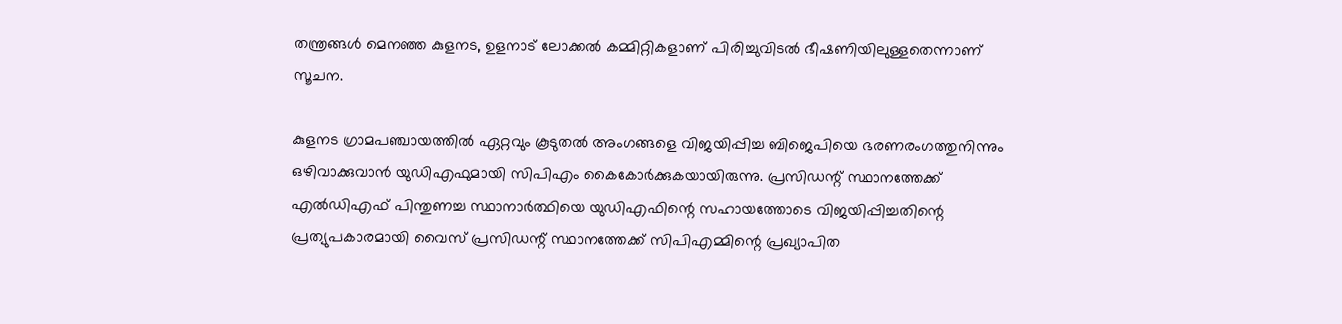തന്ത്രങ്ങള്‍ മെനഞ്ഞ കുളനട, ഉളനാട് ലോക്കല്‍ കമ്മിറ്റികളാണ് പിരിച്ചുവിടല്‍ ഭീഷണിയിലുള്ളതെന്നാണ് സൂചന.

കുളനട ഗ്രാമപഞ്ചായത്തില്‍ ഏറ്റവും കൂടുതല്‍ അംഗങ്ങളെ വിജയിപ്പിച്ച ബിജെപിയെ ഭരണരംഗത്തുനിന്നും ഒഴിവാക്കുവാന്‍ യുഡിഎഫുമായി സിപിഎം കൈകോര്‍ക്കുകയായിരുന്നു. പ്രസിഡന്റ് സ്ഥാനത്തേക്ക് എല്‍ഡിഎഫ് പിന്തുണച്ച സ്ഥാനാര്‍ത്ഥിയെ യുഡിഎഫിന്റെ സഹായത്തോടെ വിജയിപ്പിച്ചതിന്റെ പ്രത്യുപകാരമായി വൈസ് പ്രസിഡന്റ് സ്ഥാനത്തേക്ക് സിപിഎമ്മിന്റെ പ്രഖ്യാപിത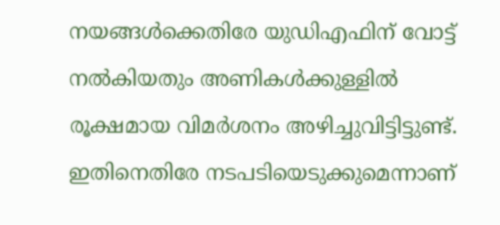നയങ്ങള്‍ക്കെതിരേ യുഡിഎഫിന് വോട്ട് നല്‍കിയതും അണികള്‍ക്കുള്ളില്‍ രൂക്ഷമായ വിമര്‍ശനം അഴിച്ചുവിട്ടിട്ടുണ്ട്. ഇതിനെതിരേ നടപടിയെടുക്കുമെന്നാണ്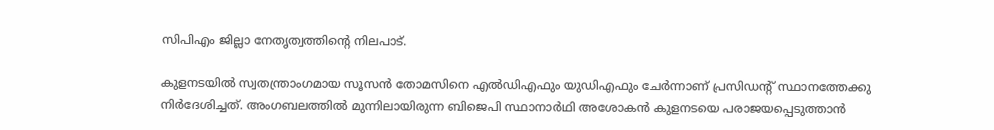സിപിഎം ജില്ലാ നേതൃത്വത്തിന്റെ നിലപാട്.

കുളനടയില്‍ സ്വതന്ത്രാംഗമായ സൂസന്‍ തോമസിനെ എല്‍ഡിഎഫും യുഡിഎഫും ചേര്‍ന്നാണ് പ്രസിഡന്റ് സ്ഥാനത്തേക്കു നിര്‍ദേശിച്ചത്. അംഗബലത്തില്‍ മുന്നിലായിരുന്ന ബിജെപി സ്ഥാനാര്‍ഥി അശോകന്‍ കുളനടയെ പരാജയപ്പെടുത്താന്‍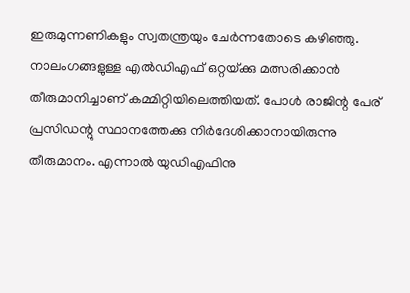ഇരുമുന്നണികളും സ്വതന്ത്രയും ചേര്‍ന്നതോടെ കഴിഞ്ഞു. നാലംഗങ്ങളുള്ള എല്‍ഡിഎഫ് ഒറ്റയ്‌ക്കു മത്സരിക്കാന്‍ തീരുമാനിച്ചാണ് കമ്മിറ്റിയിലെത്തിയത്. പോള്‍ രാജിന്റ പേര് പ്രസിഡന്റു സ്ഥാനത്തേക്കു നിര്‍ദേശിക്കാനായിരുന്നു തീരുമാനം. എന്നാല്‍ യുഡിഎഫിനു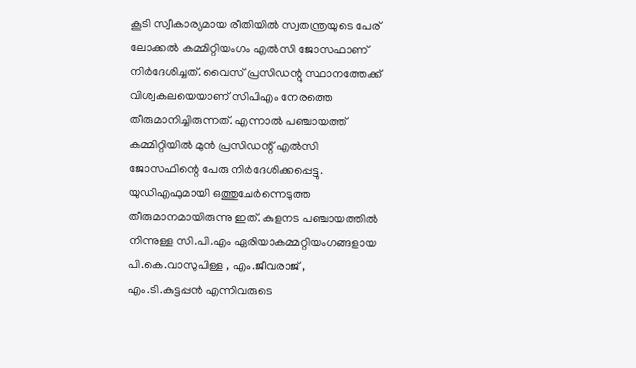കൂടി സ്വീകാര്യമായ രീതിയില്‍ സ്വതന്ത്രയുടെ പേര് ലോക്കല്‍ കമ്മിറ്റിയംഗം എല്‍സി ജോസഫാണ് നിര്‍ദേശിച്ചത്. വൈസ് പ്രസിഡന്റു സ്ഥാനത്തേക്ക് വിശ്വകലയെയാണ് സിപിഎം നേരത്തെ തീരുമാനിച്ചിരുന്നത്. എന്നാല്‍ പഞ്ചായത്ത് കമ്മിറ്റിയില്‍ മുന്‍ പ്രസിഡന്റ് എല്‍സി ജോസഫിന്റെ പേരു നിര്‍ദേശിക്കപ്പെട്ടു. യുഡിഎഫുമായി ഒത്തുചേര്‍ന്നെടുത്ത തീരുമാനമായിരുന്നു ഇത്. കുളനട പഞ്ചായത്തില്‍ നിന്നുള്ള സി.പി.എം ഏരിയാകമ്മറ്റിയംഗങ്ങളായ പി.കെ.വാസുപിള്ള , എം.ജീവരാജ് , എം.ടി.കുട്ടപ്പന്‍ എന്നിവരുടെ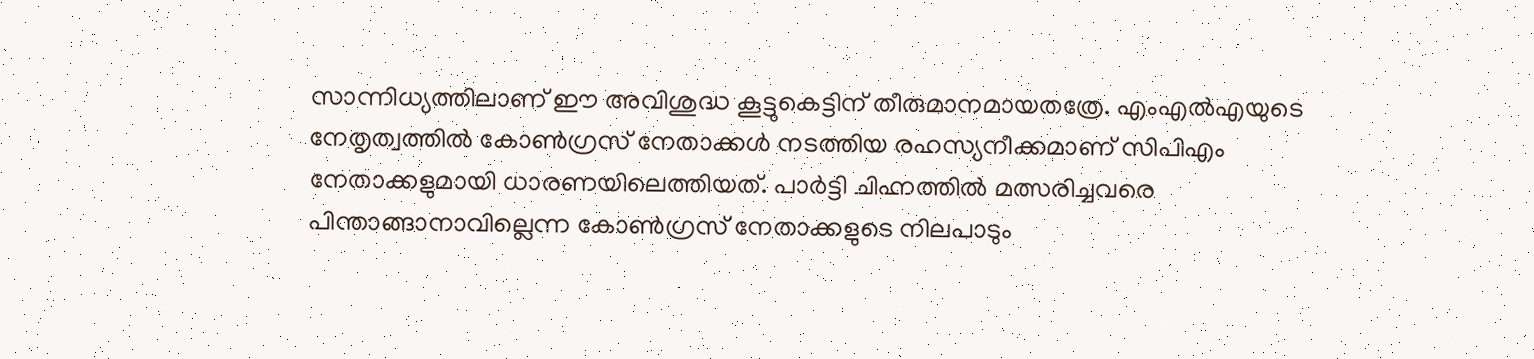സാന്നിധ്യത്തിലാണ് ഈ അവിശുദ്ധ കൂട്ടുകെട്ടിന് തീരുമാനമായതത്രേ. എംഎല്‍എയുടെ നേതൃത്വത്തില്‍ കോണ്‍ഗ്രസ് നേതാക്കള്‍ നടത്തിയ രഹസ്യനീക്കമാണ് സിപിഎം നേതാക്കളുമായി ധാരണയിലെത്തിയത്. പാര്‍ട്ടി ചിഹ്നത്തില്‍ മത്സരിച്ചവരെ പിന്താങ്ങാനാവില്ലെന്ന കോണ്‍ഗ്രസ് നേതാക്കളുടെ നിലപാടും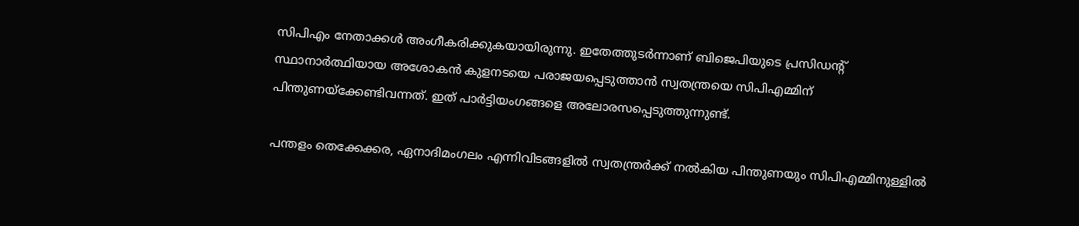സിപിഎം നേതാക്കള്‍ അംഗീകരിക്കുകയായിരുന്നു. ഇതേത്തുടര്‍ന്നാണ് ബിജെപിയുടെ പ്രസിഡന്റ് സ്ഥാനാര്‍ത്ഥിയായ അശോകന്‍ കുളനടയെ പരാജയപ്പെടുത്താന്‍ സ്വതന്ത്രയെ സിപിഎമ്മിന് പിന്തുണയ്‌ക്കേണ്ടിവന്നത്. ഇത് പാര്‍ട്ടിയംഗങ്ങളെ അലോരസപ്പെടുത്തുന്നുണ്ട്.

പന്തളം തെക്കേക്കര, ഏനാദിമംഗലം എന്നിവിടങ്ങളില്‍ സ്വതന്ത്രര്‍ക്ക് നല്‍കിയ പിന്തുണയും സിപിഎമ്മിനുള്ളില്‍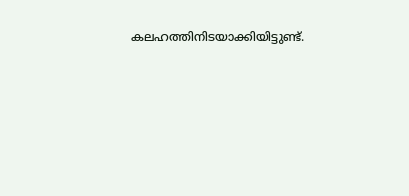കലഹത്തിനിടയാക്കിയിട്ടുണ്ട്.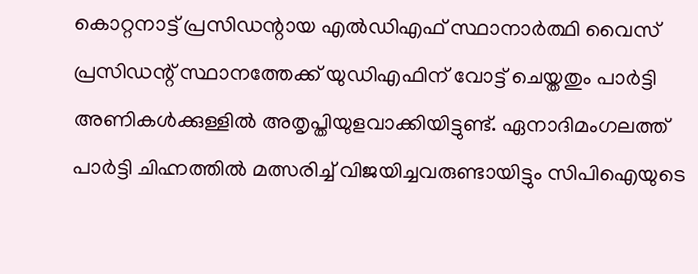കൊറ്റനാട്ട് പ്രസിഡന്റായ എല്‍ഡിഎഫ് സ്ഥാനാര്‍ത്ഥി വൈസ് പ്രസിഡന്റ് സ്ഥാനത്തേക്ക് യുഡിഎഫിന് വോട്ട് ചെയ്തതും പാര്‍ട്ടി അണികള്‍ക്കുള്ളില്‍ അതൃപ്തിയുളവാക്കിയിട്ടുണ്ട്. ഏനാദിമംഗലത്ത് പാര്‍ട്ടി ചിഹ്നത്തില്‍ മത്സരിച്ച് വിജയിച്ചവരുണ്ടായിട്ടും സിപിഐയുടെ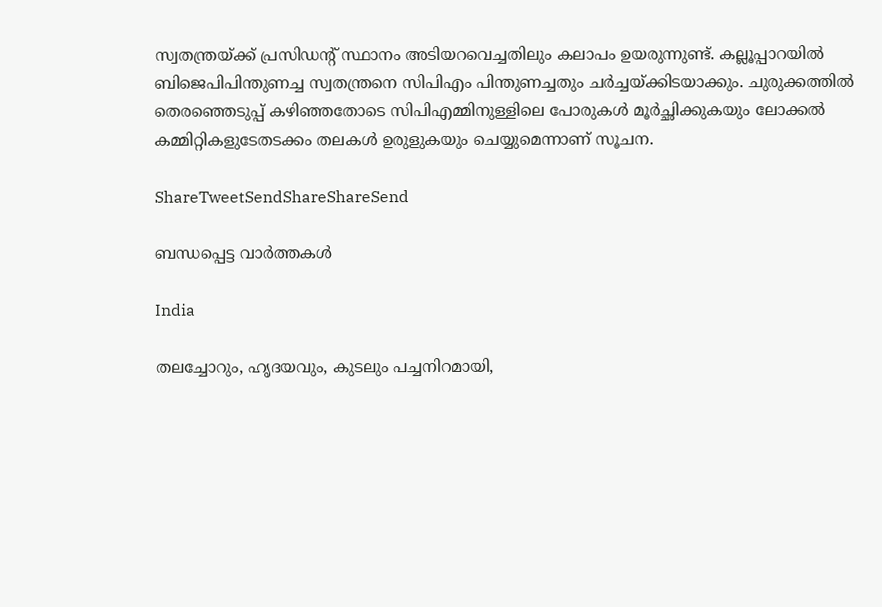സ്വതന്ത്രയ്‌ക്ക് പ്രസിഡന്റ് സ്ഥാനം അടിയറവെച്ചതിലും കലാപം ഉയരുന്നുണ്ട്. കല്ലൂപ്പാറയില്‍ ബിജെപിപിന്തുണച്ച സ്വതന്ത്രനെ സിപിഎം പിന്തുണച്ചതും ചര്‍ച്ചയ്‌ക്കിടയാക്കും. ചുരുക്കത്തില്‍ തെരഞ്ഞെടുപ്പ് കഴിഞ്ഞതോടെ സിപിഎമ്മിനുള്ളിലെ പോരുകള്‍ മൂര്‍ച്ഛിക്കുകയും ലോക്കല്‍ കമ്മിറ്റികളുടേതടക്കം തലകള്‍ ഉരുളുകയും ചെയ്യുമെന്നാണ് സൂചന.

ShareTweetSendShareShareSend

ബന്ധപ്പെട്ട വാര്‍ത്തകള്‍

India

തലച്ചോറും, ഹൃദയവും, കുടലും പച്ചനിറമായി,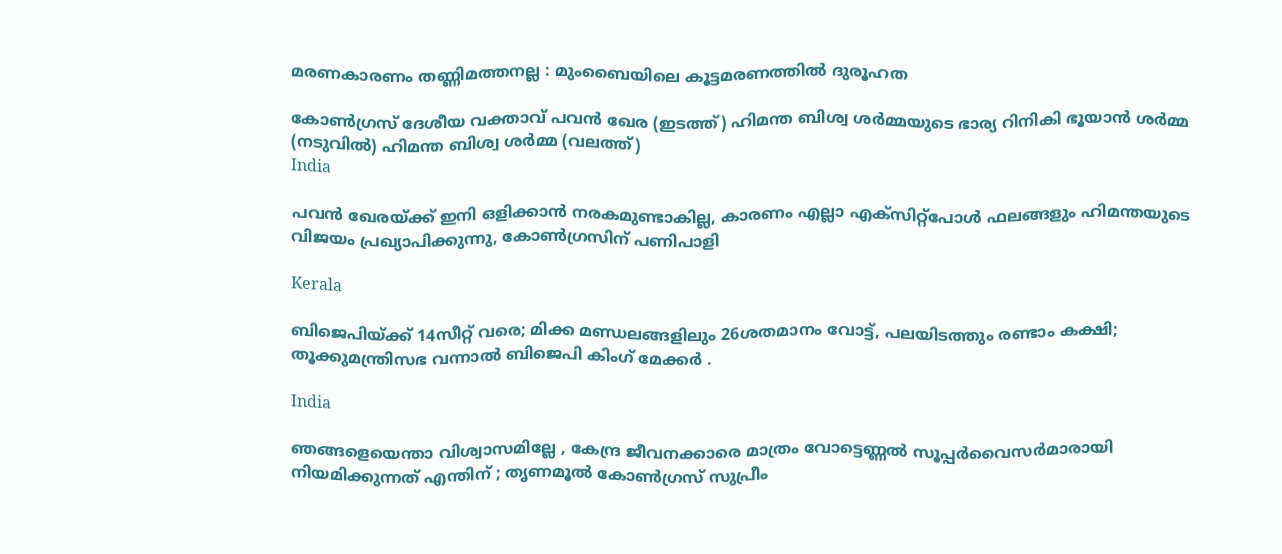മരണകാരണം തണ്ണിമത്തനല്ല : മുംബൈയിലെ കൂട്ടമരണത്തിൽ ദുരൂഹത

കോണ്‍ഗ്രസ് ദേശീയ വക്താവ് പവന്‍ ഖേര (ഇടത്ത്) ഹിമന്ത ബിശ്വ ശര്‍മ്മയുടെ ഭാര്യ റിനികി ഭൂയാന്‍ ശര്‍മ്മ (നടുവില്‍) ഹിമന്ത ബിശ്വ ശര്‍മ്മ (വലത്ത്)
India

പവന്‍ ഖേരയ്‌ക്ക് ഇനി ഒളിക്കാന്‍ നരകമുണ്ടാകില്ല, കാരണം എല്ലാ എക്സിറ്റ്പോള്‍ ഫലങ്ങളും ഹിമന്തയുടെ വിജയം പ്രഖ്യാപിക്കുന്നു, കോണ്‍ഗ്രസിന് പണിപാളി

Kerala

ബിജെപിയ്‌ക്ക് 14സീറ്റ് വരെ; മിക്ക മണ്ഡലങ്ങളിലും 26ശതമാനം വോട്ട്, പലയിടത്തും രണ്ടാം കക്ഷി; തൂക്കുമന്ത്രിസഭ വന്നാല്‍ ബിജെപി കിംഗ് മേക്കര്‍ .

India

ഞങ്ങളെയെന്താ വിശ്വാസമില്ലേ , കേന്ദ്ര ജീവനക്കാരെ മാത്രം വോട്ടെണ്ണൽ സൂപ്പർവൈസർമാരായി നിയമിക്കുന്നത് എന്തിന് ; തൃണമൂൽ കോൺഗ്രസ് സുപ്രീം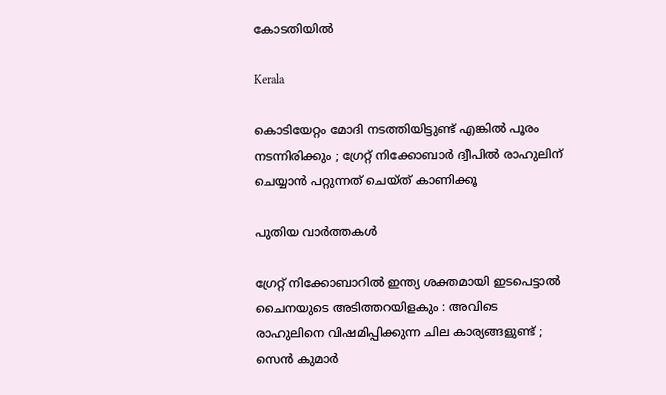കോടതിയിൽ

Kerala

കൊടിയേറ്റം മോദി നടത്തിയിട്ടുണ്ട് എങ്കിൽ പൂരം നടന്നിരിക്കും ; ഗ്രേറ്റ്‌ നിക്കോബാർ ദ്വീപിൽ രാഹുലിന് ചെയ്യാൻ പറ്റുന്നത് ചെയ്ത് കാണിക്കൂ

പുതിയ വാര്‍ത്തകള്‍

ഗ്രേറ്റ് നിക്കോബാറിൽ ഇന്ത്യ ശക്തമായി ഇടപെട്ടാൽ ചൈനയുടെ അടിത്തറയിളകും : അവിടെ രാഹുലിനെ വിഷമിപ്പിക്കുന്ന ചില കാര്യങ്ങളുണ്ട് ; സെൻ കുമാർ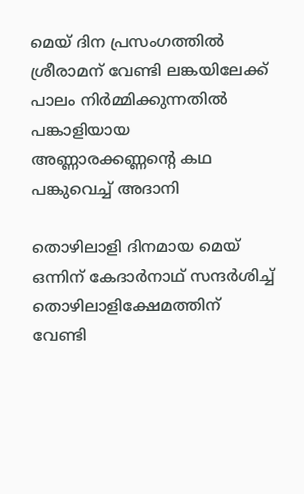മെയ് ദിന പ്രസംഗത്തില്‍ ശ്രീരാമന് വേണ്ടി ലങ്കയിലേക്ക് പാലം നിര്‍മ്മിക്കുന്നതില്‍ പങ്കാളിയായ അണ്ണാരക്കണ്ണന്റെ കഥ പങ്കുവെച്ച് അദാനി

തൊഴിലാളി ദിനമായ മെയ് ഒന്നിന് കേദാര്‍നാഥ് സന്ദര്‍ശിച്ച് തൊഴിലാളിക്ഷേമത്തിന് വേണ്ടി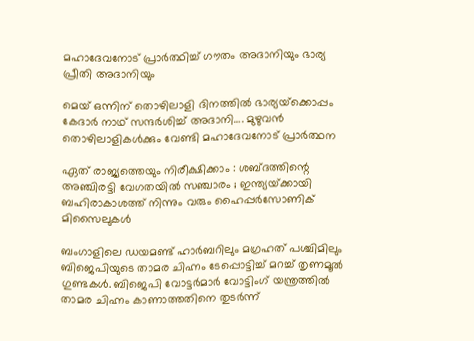മഹാദേവനോട് പ്രാര്‍ത്ഥിച്ച് ഗൗതം അദാനിയും ഭാര്യ പ്രീതി അദാനിയും

മെയ് ഒന്നിന് തൊഴിലാളി ദിനത്തില്‍ ഭാര്യയ്‌ക്കൊപ്പം കേദാര്‍ നാഥ് സന്ദര്‍ശിച്ച് അദാനി…. മുഴുവന്‍ തൊഴിലാളികള്‍ക്കും വേണ്ടി മഹാദേവനോട് പ്രാര്‍ത്ഥന

ഏത് രാജ്യത്തെയും നിരീക്ഷിക്കാം : ശബ്ദത്തിന്റെ അഞ്ചിരട്ടി വേഗതയിൽ സഞ്ചാരം ; ഇന്ത്യയ്‌ക്കായി ബഹിരാകാശത്ത് നിന്നും വരും ഹൈപ്പർസോണിക് മിസൈലുകൾ

ബംഗാളിലെ ഡയമണ്ട് ഹാര്‍ബറിലും മഗ്രഹത് പശ്ചിമിലും ബിജെപിയുടെ താമര ചിഹ്നം ടേപ്പൊട്ടിച്ച് മറച്ച് തൃണമൂല്‍ ഗുണ്ടകള്‍. ബിജെപി വോട്ടര്‍മാര്‍ വോട്ടിംഗ് യന്ത്രത്തില്‍ താമര ചിഹ്നം കാണാത്തതിനെ തുടര്‍ന്ന്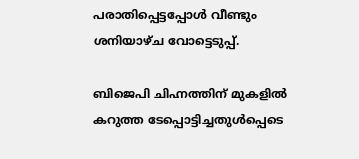പരാതിപ്പെട്ടപ്പോള്‍ വീണ്ടും ശനിയാഴ്ച വോട്ടെടുപ്പ്.

ബിജെപി ചിഹ്നത്തിന് മുകളില്‍ കറുത്ത ടേപ്പൊട്ടിച്ചതുള്‍പ്പെടെ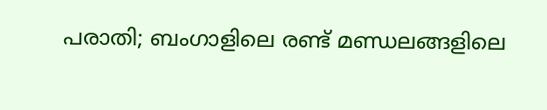പരാതി; ബംഗാളിലെ രണ്ട് മണ്ഡലങ്ങളിലെ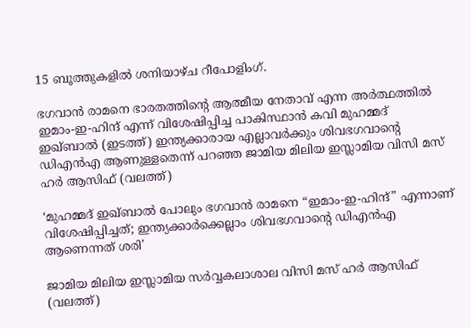15 ബൂത്തുകളിൽ ശനിയാഴ്ച റീപോളിംഗ്.

ഭഗവാന്‍ രാമനെ ഭാരതത്തിന്‍റെ ആത്മീയ നേതാവ് എന്ന അര്‍ത്ഥത്തില്‍ ഇമാം-ഇ-ഹിന്ദ് എന്ന് വിശേഷിപ്പിച്ച പാകിസ്ഥാന്‍ കവി മുഹമ്മദ് ഇഖ്ബാല്‍ (ഇടത്ത്) ഇന്ത്യക്കാരായ എല്ലാവര്‍ക്കും ശിവഭഗവാന്‍റെ ഡിഎന്‍എ ആണുള്ളതെന്ന് പറഞ്ഞ ജാമിയ മിലിയ ഇസ്ലാമിയ വിസി മസ് ഹര്‍ ആസിഫ് (വലത്ത്)

‘മുഹമ്മദ് ഇഖ്ബാൽ പോലും ഭഗവാൻ രാമനെ “ഇമാം-ഇ-ഹിന്ദ്” എന്നാണ് വിശേഷിപ്പിച്ചത്; ഇന്ത്യക്കാര്‍ക്കെല്ലാം ശിവഭഗവാന്റെ ഡിഎന്‍എ ആണെന്നത് ശരി’

ജാമിയ മിലിയ ഇസ്ലാമിയ സര്‍വ്വകലാശാല വിസി മസ് ഹര്‍ ആസിഫ് (വലത്ത്)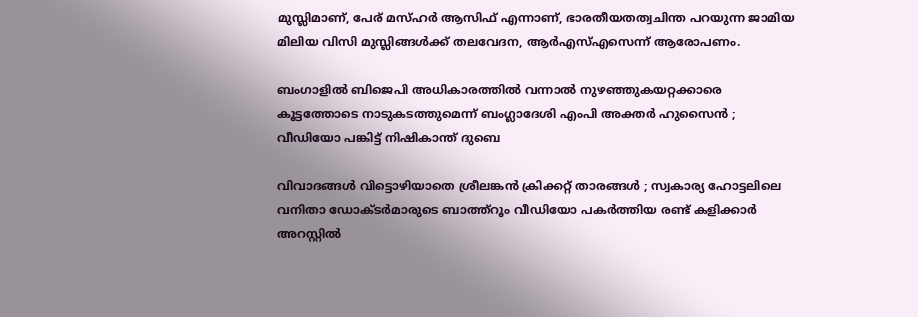മുസ്ലിമാണ്, പേര് മസ്ഹര്‍ ആസിഫ് എന്നാണ്, ഭാരതീയതത്വചിന്ത പറയുന്ന ജാമിയ മിലിയ വിസി മുസ്ലിങ്ങള്‍ക്ക് തലവേദന, ആര്‍എസ്എസെന്ന് ആരോപണം.

ബംഗാളിൽ ബിജെപി അധികാരത്തിൽ വന്നാൽ നുഴഞ്ഞുകയറ്റക്കാരെ കൂട്ടത്തോടെ നാടുകടത്തുമെന്ന് ബംഗ്ലാദേശി എംപി അക്തർ ഹുസൈൻ ; വീഡിയോ പങ്കിട്ട് നിഷികാന്ത് ദുബെ

വിവാദങ്ങൾ വിട്ടൊഴിയാതെ ശ്രീലങ്കൻ ക്രിക്കറ്റ് താരങ്ങൾ ; സ്വകാര്യ ഹോട്ടലിലെ വനിതാ ഡോക്ടർമാരുടെ ബാത്ത്റൂം വീഡിയോ പകർത്തിയ രണ്ട് കളിക്കാർ അറസ്റ്റിൽ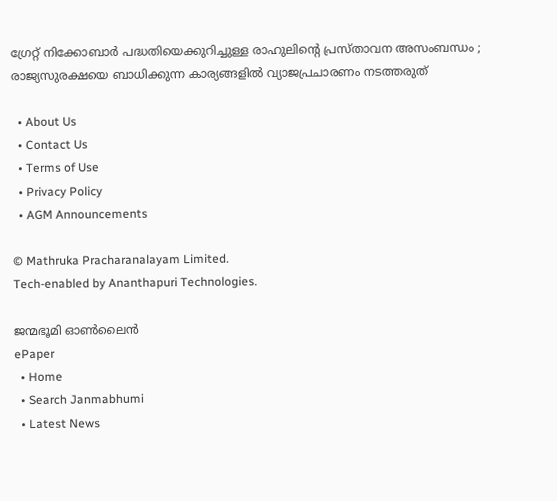ഗ്രേറ്റ് നിക്കോബാർ പദ്ധതിയെക്കുറിച്ചുള്ള രാഹുലിന്റെ പ്രസ്താവന അസംബന്ധം ; രാജ്യസുരക്ഷയെ ബാധിക്കുന്ന കാര്യങ്ങളിൽ വ്യാജപ്രചാരണം നടത്തരുത്

  • About Us
  • Contact Us
  • Terms of Use
  • Privacy Policy
  • AGM Announcements

© Mathruka Pracharanalayam Limited.
Tech-enabled by Ananthapuri Technologies.

ജന്മഭൂമി ഓണ്‍ലൈന്‍
ePaper
  • Home
  • Search Janmabhumi
  • Latest News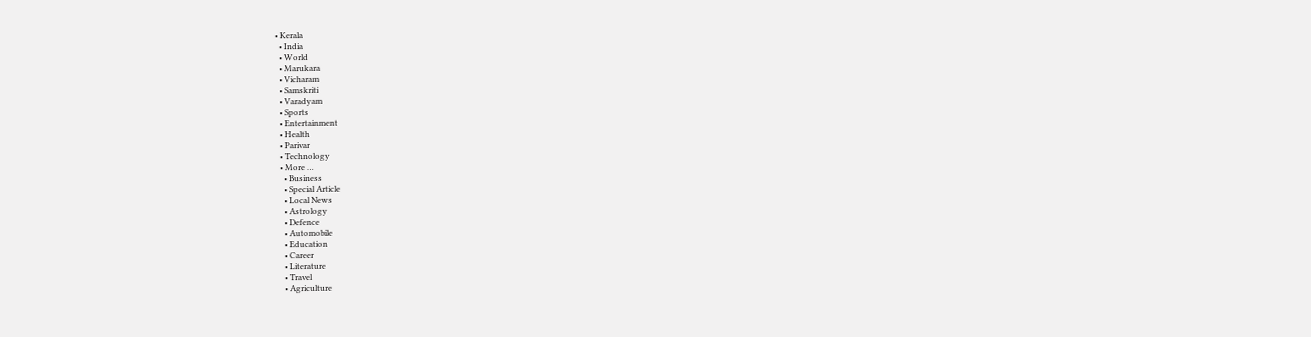• Kerala
  • India
  • World
  • Marukara
  • Vicharam
  • Samskriti
  • Varadyam
  • Sports
  • Entertainment
  • Health
  • Parivar
  • Technology
  • More …
    • Business
    • Special Article
    • Local News
    • Astrology
    • Defence
    • Automobile
    • Education
    • Career
    • Literature
    • Travel
    • Agriculture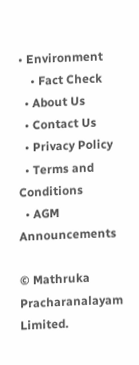• Environment
    • Fact Check
  • About Us
  • Contact Us
  • Privacy Policy
  • Terms and Conditions
  • AGM Announcements

© Mathruka Pracharanalayam Limited.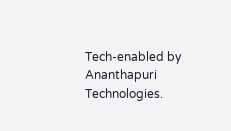Tech-enabled by Ananthapuri Technologies.